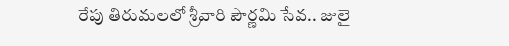రేపు తిరుమలలో శ్రీవారి పౌర్ణమి సేవ.. జులై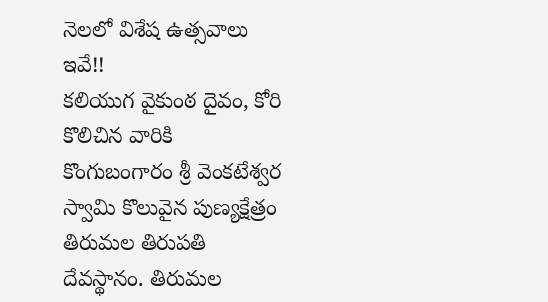నెలలో విశేష ఉత్సవాలు ఇవే!!
కలియుగ వైకుంఠ దైవం, కోరి కొలిచిన వారికి కొంగుబంగారం శ్రీ వెంకటేశ్వర స్వామి కొలువైన పుణ్యక్షేత్రం తిరుమల తిరుపతి దేవస్థానం. తిరుమల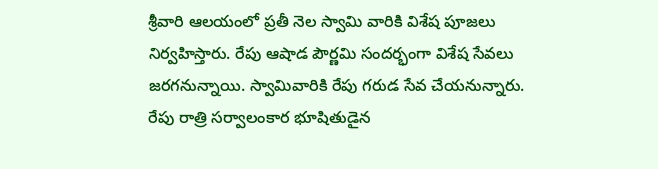శ్రీవారి ఆలయంలో ప్రతీ నెల స్వామి వారికి విశేష పూజలు నిర్వహిస్తారు. రేపు ఆషాడ పౌర్ణమి సందర్భంగా విశేష సేవలు జరగనున్నాయి. స్వామివారికి రేపు గరుడ సేవ చేయనున్నారు.
రేపు రాత్రి సర్వాలంకార భూషితుడైన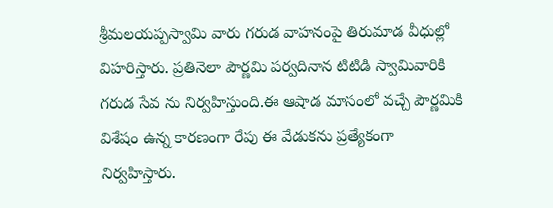శ్రీమలయప్పస్వామి వారు గరుడ వాహనంపై తిరుమాడ వీధుల్లో విహరిస్తారు. ప్రతినెలా పౌర్ణమి పర్వదినాన టిటిడి స్వామివారికి గరుడ సేవ ను నిర్వహిస్తుంది.ఈ ఆషాడ మాసంలో వచ్చే పౌర్ణమికి విశేషం ఉన్న కారణంగా రేపు ఈ వేడుకను ప్రత్యేకంగా నిర్వహిస్తారు.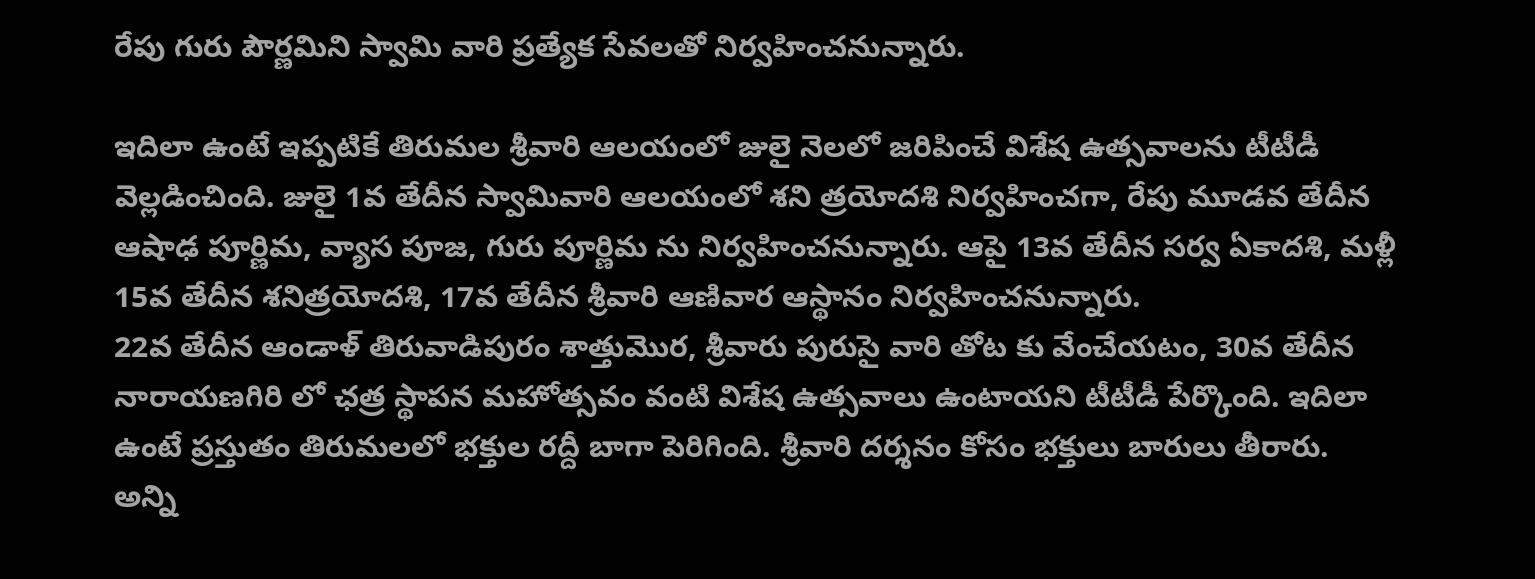రేపు గురు పౌర్ణమిని స్వామి వారి ప్రత్యేక సేవలతో నిర్వహించనున్నారు.

ఇదిలా ఉంటే ఇప్పటికే తిరుమల శ్రీవారి ఆలయంలో జులై నెలలో జరిపించే విశేష ఉత్సవాలను టీటీడీ వెల్లడించింది. జులై 1వ తేదీన స్వామివారి ఆలయంలో శని త్రయోదశి నిర్వహించగా, రేపు మూడవ తేదీన ఆషాఢ పూర్ణిమ, వ్యాస పూజ, గురు పూర్ణిమ ను నిర్వహించనున్నారు. ఆపై 13వ తేదీన సర్వ ఏకాదశి, మళ్లీ 15వ తేదీన శనిత్రయోదశి, 17వ తేదీన శ్రీవారి ఆణివార ఆస్థానం నిర్వహించనున్నారు.
22వ తేదీన ఆండాళ్ తిరువాడిపురం శాత్తుమొర, శ్రీవారు పురుసై వారి తోట కు వేంచేయటం, 30వ తేదీన నారాయణగిరి లో ఛత్ర స్థాపన మహోత్సవం వంటి విశేష ఉత్సవాలు ఉంటాయని టీటీడీ పేర్కొంది. ఇదిలా ఉంటే ప్రస్తుతం తిరుమలలో భక్తుల రద్దీ బాగా పెరిగింది. శ్రీవారి దర్శనం కోసం భక్తులు బారులు తీరారు.
అన్ని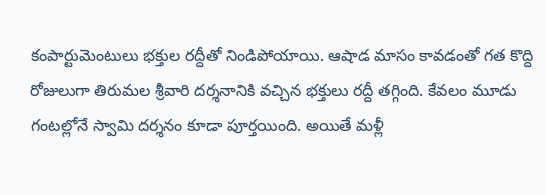కంపార్టుమెంటులు భక్తుల రద్దీతో నిండిపోయాయి. ఆషాడ మాసం కావడంతో గత కొద్ది రోజులుగా తిరుమల శ్రీవారి దర్శనానికి వచ్చిన భక్తులు రద్దీ తగ్గింది. కేవలం మూడు గంటల్లోనే స్వామి దర్శనం కూడా పూర్తయింది. అయితే మళ్లీ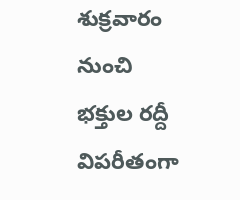శుక్రవారం నుంచి భక్తుల రద్దీ విపరీతంగా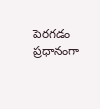పెరగడం ప్రధానంగా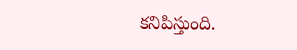కనిపిస్తుంది.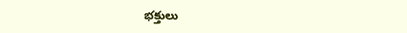భక్తులు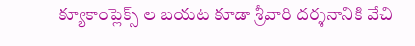క్యూకాంప్లెక్స్ ల బయట కూడా శ్రీవారి దర్శనానికి వేచి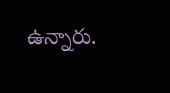ఉన్నారు.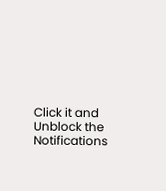Click it and Unblock the Notifications